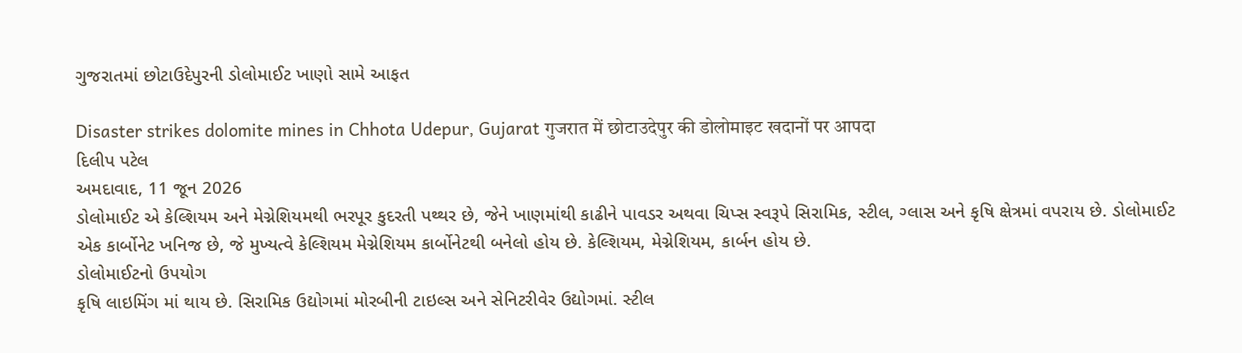ગુજરાતમાં છોટાઉદેપુરની ડોલોમાઈટ ખાણો સામે આફત

Disaster strikes dolomite mines in Chhota Udepur, Gujarat गुजरात में छोटाउदेपुर की डोलोमाइट खदानों पर आपदा
દિલીપ પટેલ
અમદાવાદ, 11 જૂન 2026
ડોલોમાઈટ એ કેલ્શિયમ અને મેગ્નેશિયમથી ભરપૂર કુદરતી પથ્થર છે, જેને ખાણમાંથી કાઢીને પાવડર અથવા ચિપ્સ સ્વરૂપે સિરામિક, સ્ટીલ, ગ્લાસ અને કૃષિ ક્ષેત્રમાં વપરાય છે. ડોલોમાઈટ એક કાર્બોનેટ ખનિજ છે, જે મુખ્યત્વે કેલ્શિયમ મેગ્નેશિયમ કાર્બોનેટથી બનેલો હોય છે. કેલ્શિયમ, મેગ્નેશિયમ, કાર્બન હોય છે.
ડોલોમાઈટનો ઉપયોગ
કૃષિ લાઇમિંગ માં થાય છે. સિરામિક ઉદ્યોગમાં મોરબીની ટાઇલ્સ અને સેનિટરીવેર ઉદ્યોગમાં. સ્ટીલ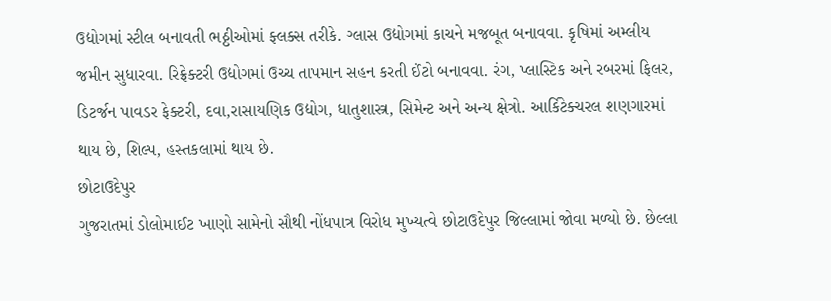ઉદ્યોગમાં સ્ટીલ બનાવતી ભઠ્ઠીઓમાં ફ્લક્સ તરીકે. ગ્લાસ ઉદ્યોગમાં કાચને મજબૂત બનાવવા. કૃષિમાં અમ્લીય જમીન સુધારવા. રિફ્રેક્ટરી ઉદ્યોગમાં ઉચ્ચ તાપમાન સહન કરતી ઈંટો બનાવવા. રંગ, પ્લાસ્ટિક અને રબરમાં ફિલર, ડિટર્જન પાવડર ફેક્ટરી, દવા,રાસાયણિક ઉદ્યોગ, ધાતુશાસ્ત્ર, સિમેન્ટ અને અન્ય ક્ષેત્રો. આર્કિટેક્ચરલ શણગારમાં થાય છે, શિલ્પ, હસ્તકલામાં થાય છે.
છોટાઉદેપુર
ગુજરાતમાં ડોલોમાઈટ ખાણો સામેનો સૌથી નોંધપાત્ર વિરોધ મુખ્યત્વે છોટાઉદેપુર જિલ્લામાં જોવા મળ્યો છે. છેલ્લા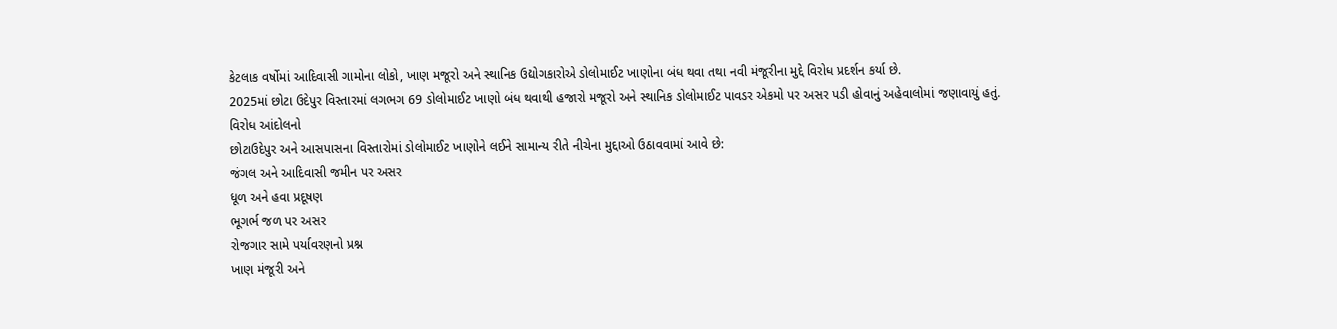કેટલાક વર્ષોમાં આદિવાસી ગામોના લોકો, ખાણ મજૂરો અને સ્થાનિક ઉદ્યોગકારોએ ડોલોમાઈટ ખાણોના બંધ થવા તથા નવી મંજૂરીના મુદ્દે વિરોધ પ્રદર્શન કર્યા છે.
2025માં છોટા ઉદેપુર વિસ્તારમાં લગભગ 69 ડોલોમાઈટ ખાણો બંધ થવાથી હજારો મજૂરો અને સ્થાનિક ડોલોમાઈટ પાવડર એકમો પર અસર પડી હોવાનું અહેવાલોમાં જણાવાયું હતું.
વિરોધ આંદોલનો
છોટાઉદેપુર અને આસપાસના વિસ્તારોમાં ડોલોમાઈટ ખાણોને લઈને સામાન્ય રીતે નીચેના મુદ્દાઓ ઉઠાવવામાં આવે છે:
જંગલ અને આદિવાસી જમીન પર અસર
ધૂળ અને હવા પ્રદૂષણ
ભૂગર્ભ જળ પર અસર
રોજગાર સામે પર્યાવરણનો પ્રશ્ન
ખાણ મંજૂરી અને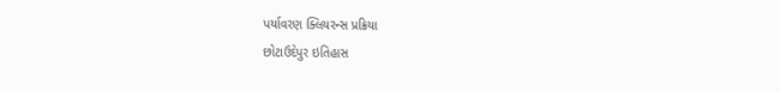પર્યાવરણ ક્લિયરન્સ પ્રક્રિયા
છોટાઉદેપુર ઇતિહાસ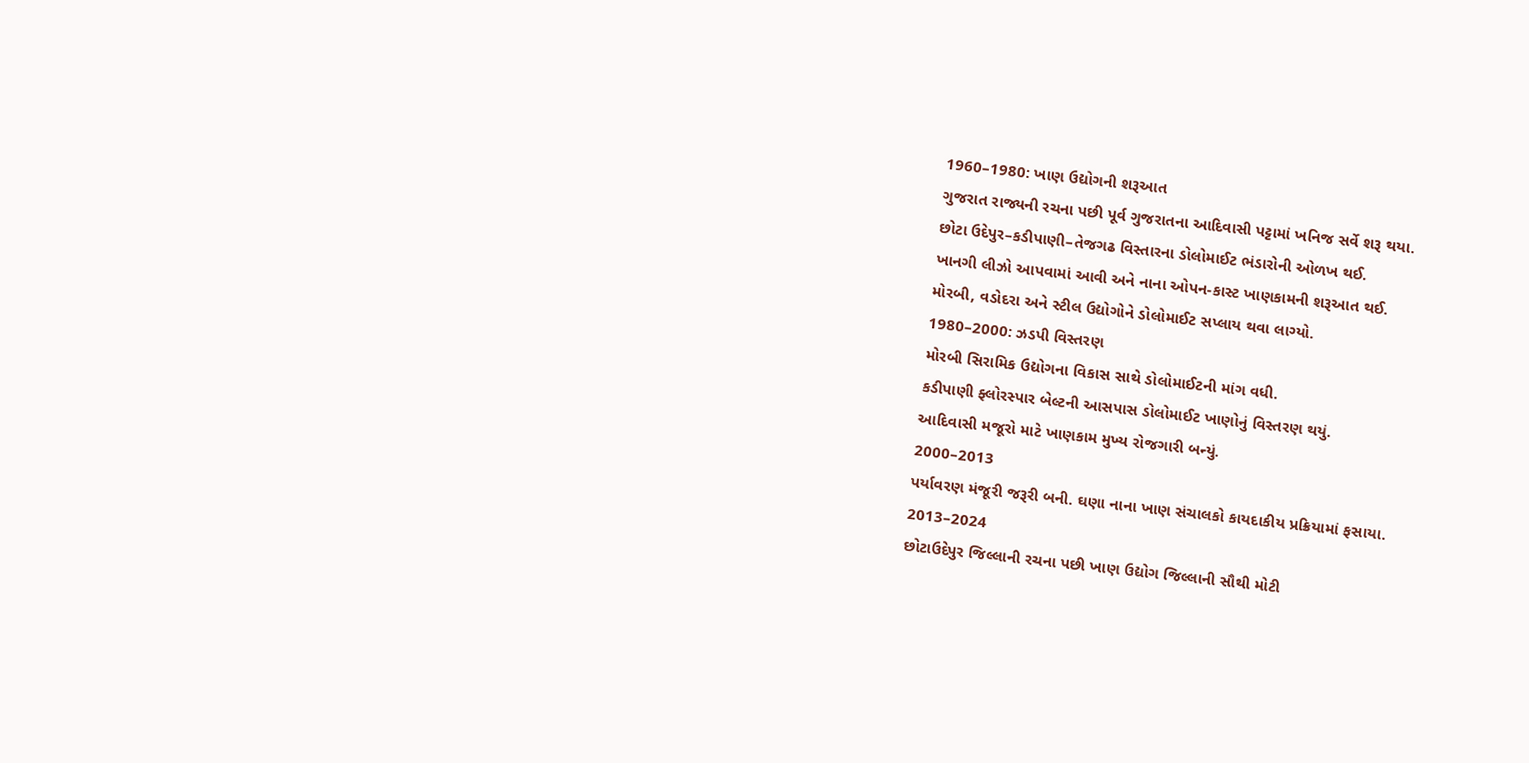1960–1980: ખાણ ઉદ્યોગની શરૂઆત
ગુજરાત રાજ્યની રચના પછી પૂર્વ ગુજરાતના આદિવાસી પટ્ટામાં ખનિજ સર્વે શરૂ થયા.
છોટા ઉદેપુર–કડીપાણી–તેજગઢ વિસ્તારના ડોલોમાઈટ ભંડારોની ઓળખ થઈ.
ખાનગી લીઝો આપવામાં આવી અને નાના ઓપન-કાસ્ટ ખાણકામની શરૂઆત થઈ.
મોરબી, વડોદરા અને સ્ટીલ ઉદ્યોગોને ડોલોમાઈટ સપ્લાય થવા લાગ્યો.
1980–2000: ઝડપી વિસ્તરણ
મોરબી સિરામિક ઉદ્યોગના વિકાસ સાથે ડોલોમાઈટની માંગ વધી.
કડીપાણી ફ્લોરસ્પાર બેલ્ટની આસપાસ ડોલોમાઈટ ખાણોનું વિસ્તરણ થયું.
આદિવાસી મજૂરો માટે ખાણકામ મુખ્ય રોજગારી બન્યું.
2000–2013
પર્યાવરણ મંજૂરી જરૂરી બની. ઘણા નાના ખાણ સંચાલકો કાયદાકીય પ્રક્રિયામાં ફસાયા.
2013–2024
છોટાઉદેપુર જિલ્લાની રચના પછી ખાણ ઉદ્યોગ જિલ્લાની સૌથી મોટી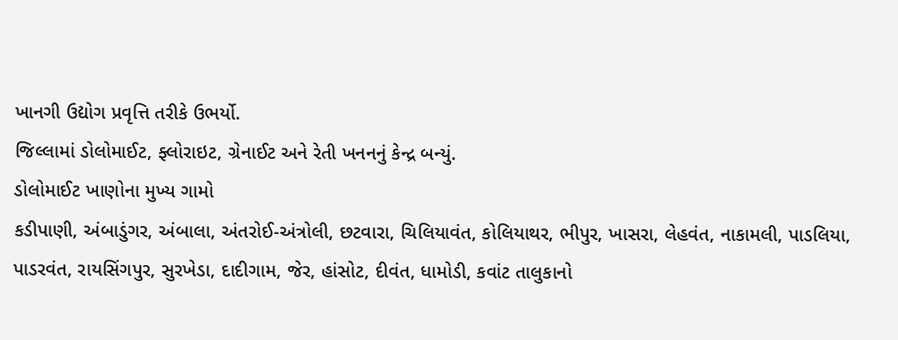ખાનગી ઉદ્યોગ પ્રવૃત્તિ તરીકે ઉભર્યો.
જિલ્લામાં ડોલોમાઈટ, ફ્લોરાઇટ, ગ્રેનાઈટ અને રેતી ખનનનું કેન્દ્ર બન્યું.
ડોલોમાઈટ ખાણોના મુખ્ય ગામો
કડીપાણી, અંબાડુંગર, અંબાલા, અંતરોઈ-અંત્રોલી, છટવારા, ચિલિયાવંત, કોલિયાથર, ભીપુર, ખાસરા, લેહવંત, નાકામલી, પાડલિયા, પાડરવંત, રાયસિંગપુર, સુરખેડા, દાદીગામ, જેર, હાંસોટ, દીવંત, ધામોડી, કવાંટ તાલુકાનો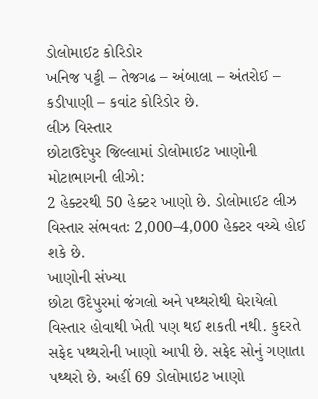ડોલોમાઈટ કોરિડોર
ખનિજ પટ્ટી – તેજગઢ – અંબાલા – અંતરોઈ – કડીપાણી – કવાંટ કોરિડોર છે.
લીઝ વિસ્તાર
છોટાઉદેપુર જિલ્લામાં ડોલોમાઈટ ખાણોની મોટાભાગની લીઝો:
2 હેક્ટરથી 50 હેક્ટર ખાણો છે. ડોલોમાઈટ લીઝ વિસ્તાર સંભવતઃ 2,000–4,000 હેક્ટર વચ્ચે હોઈ શકે છે.
ખાણોની સંખ્યા
છોટા ઉદેપુરમાં જંગલો અને પથ્થરોથી ઘેરાયેલો વિસ્તાર હોવાથી ખેતી પણ થઈ શકતી નથી. કુદરતે સફેદ પથ્થરોની ખાણો આપી છે. સફેદ સોનું ગણાતા પથ્થરો છે. અહીં 69 ડોલોમાઇટ ખાણો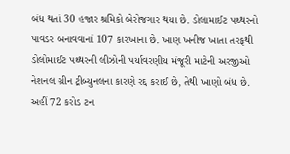બંધ થતાં 30 હજાર શ્રમિકો બેરોજગાર થયા છે. ડોલામાઈટ પથ્થરનો પાવડર બનાવવાનાં 107 કારખાના છે. ખાણ ખનીજ ખાતા તરફથી ડોલોમાઈટ પથ્થરની લીઝોની પર્યાવરણીય મંજૂરી માટેની અરજીઓ નેશનલ ગ્રીન ટ્રીબ્યુનલના કારણે રદ્દ કરાઈ છે, તેથી ખાણો બંધ છે. અહીં 72 કરોડ ટન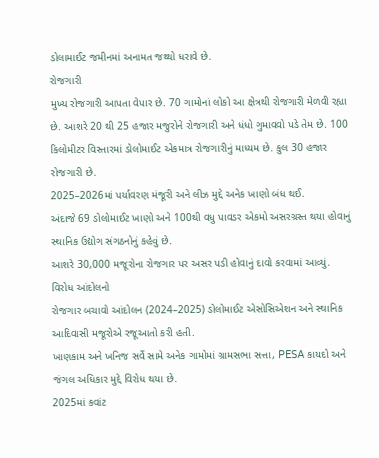ડોલામાઈટ જમીનમાં અનામત જથ્થો ધરાવે છે.
રોજગારી
મુખ્ય રોજગારી આપતા વેપાર છે. 70 ગામોનાં લોકો આ ક્ષેત્રથી રોજગારી મેળવી રહ્યા છે. આશરે 20 થી 25 હજાર મજુરોને રોજગારી અને ધંધો ગુમાવવો પડે તેમ છે. 100 કિલોમીટર વિસ્તારમાં ડોલોમાઈટ એકમાત્ર રોજગારીનું માધ્યમ છે. કુલ 30 હજાર રોજગારી છે.
2025–2026માં પર્યાવરણ મંજૂરી અને લીઝ મુદ્દે અનેક ખાણો બંધ થઈ.
અંદાજે 69 ડોલોમાઈટ ખાણો અને 100થી વધુ પાવડર એકમો અસરગ્રસ્ત થયા હોવાનું સ્થાનિક ઉદ્યોગ સંગઠનોનું કહેવું છે.
આશરે 30,000 મજૂરોના રોજગાર પર અસર પડી હોવાનું દાવો કરવામાં આવ્યું.
વિરોધ આંદોલનો
રોજગાર બચાવો આંદોલન (2024–2025) ડોલોમાઈટ એસોસિએશન અને સ્થાનિક આદિવાસી મજૂરોએ રજૂઆતો કરી હતી.
ખાણકામ અને ખનિજ સર્વે સામે અનેક ગામોમાં ગ્રામસભા સત્તા, PESA કાયદો અને જંગલ અધિકાર મુદ્દે વિરોધ થયા છે.
2025માં કવાંટ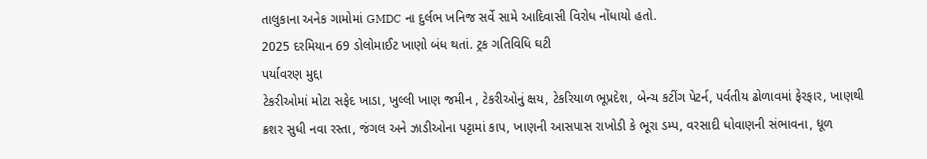તાલુકાના અનેક ગામોમાં GMDC ના દુર્લભ ખનિજ સર્વે સામે આદિવાસી વિરોધ નોંધાયો હતો.
2025 દરમિયાન 69 ડોલોમાઈટ ખાણો બંધ થતાં. ટ્રક ગતિવિધિ ઘટી
પર્યાવરણ મુદ્દા
ટેકરીઓમાં મોટા સફેદ ખાડા, ખુલ્લી ખાણ જમીન , ટેકરીઓનું ક્ષય, ટેકરિયાળ ભૂપ્રદેશ, બેન્ચ કટીંગ પેટર્ન, પર્વતીય ઢોળાવમાં ફેરફાર, ખાણથી ક્રશર સુધી નવા રસ્તા, જંગલ અને ઝાડીઓના પટ્ટામાં કાપ, ખાણની આસપાસ રાખોડી કે ભૂરા ડમ્પ, વરસાદી ધોવાણની સંભાવના, ધૂળ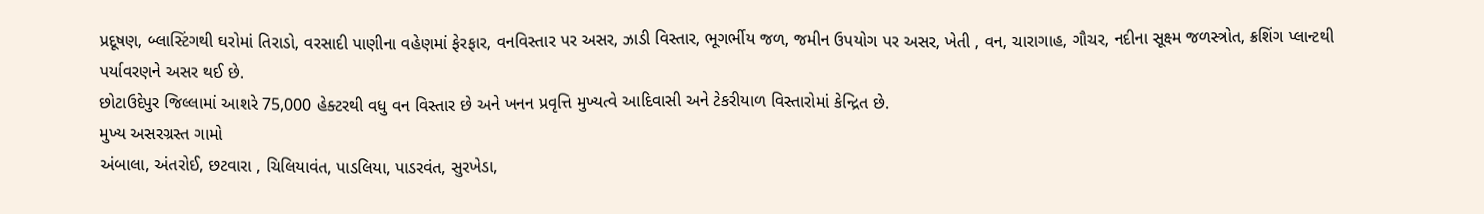પ્રદૂષણ, બ્લાસ્ટિંગથી ઘરોમાં તિરાડો, વરસાદી પાણીના વહેણમાં ફેરફાર, વનવિસ્તાર પર અસર, ઝાડી વિસ્તાર, ભૂગર્ભીય જળ, જમીન ઉપયોગ પર અસર, ખેતી , વન, ચારાગાહ, ગૌચર, નદીના સૂક્ષ્મ જળસ્ત્રોત, ક્રશિંગ પ્લાન્ટથી પર્યાવરણને અસર થઈ છે.
છોટાઉદેપુર જિલ્લામાં આશરે 75,000 હેક્ટરથી વધુ વન વિસ્તાર છે અને ખનન પ્રવૃત્તિ મુખ્યત્વે આદિવાસી અને ટેકરીયાળ વિસ્તારોમાં કેન્દ્રિત છે.
મુખ્ય અસરગ્રસ્ત ગામો
અંબાલા, અંતરોઈ, છટવારા , ચિલિયાવંત, પાડલિયા, પાડરવંત, સુરખેડા,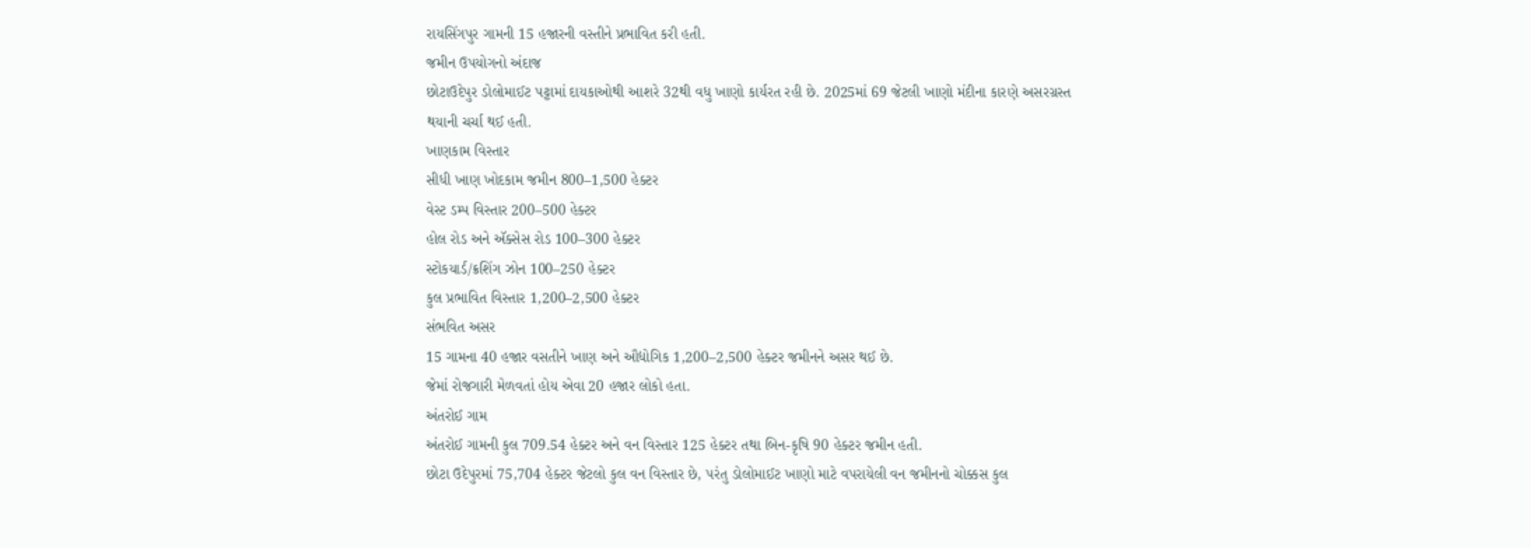રાયસિંગપુર ગામની 15 હજારની વસ્તીને પ્રભાવિત કરી હતી.
જમીન ઉપયોગનો અંદાજ
છોટાઉદેપુર ડોલોમાઈટ પટ્ટામાં દાયકાઓથી આશરે 32થી વધુ ખાણો કાર્યરત રહી છે. 2025માં 69 જેટલી ખાણો મંદીના કારણે અસરગ્રસ્ત થયાની ચર્ચા થઈ હતી.
ખાણકામ વિસ્તાર
સીધી ખાણ ખોદકામ જમીન 800–1,500 હેક્ટર
વેસ્ટ ડમ્પ વિસ્તાર 200–500 હેક્ટર
હોલ રોડ અને ઍક્સેસ રોડ 100–300 હેક્ટર
સ્ટોકયાર્ડ/ક્રશિંગ ઝોન 100–250 હેક્ટર
કુલ પ્રભાવિત વિસ્તાર 1,200–2,500 હેક્ટર
સંભવિત અસર
15 ગામના 40 હજાર વસતીને ખાણ અને ઔદ્યોગિક 1,200–2,500 હેક્ટર જમીનને અસર થઈ છે.
જેમાં રોજગારી મેળવતાં હોય એવા 20 હજાર લોકો હતા.
અંતરોઈ ગામ
અંતરોઈ ગામની કુલ 709.54 હેક્ટર અને વન વિસ્તાર 125 હેક્ટર તથા બિન-કૃષિ 90 હેક્ટર જમીન હતી.
છોટા ઉદેપુરમાં 75,704 હેક્ટર જેટલો કુલ વન વિસ્તાર છે, પરંતુ ડોલોમાઈટ ખાણો માટે વપરાયેલી વન જમીનનો ચોક્કસ કુલ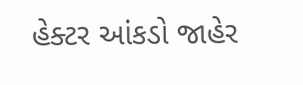હેક્ટર આંકડો જાહેર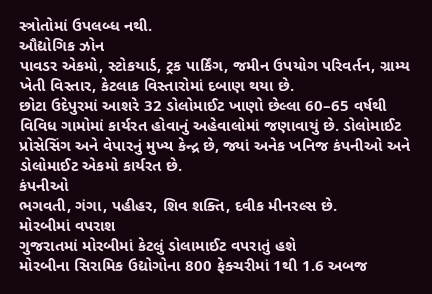સ્ત્રોતોમાં ઉપલબ્ધ નથી.
ઔદ્યોગિક ઝોન
પાવડર એકમો, સ્ટોકયાર્ડ, ટ્રક પાર્કિંગ, જમીન ઉપયોગ પરિવર્તન, ગ્રામ્ય ખેતી વિસ્તાર, કેટલાક વિસ્તારોમાં દબાણ થયા છે.
છોટા ઉદેપુરમાં આશરે 32 ડોલોમાઈટ ખાણો છેલ્લા 60–65 વર્ષથી વિવિધ ગામોમાં કાર્યરત હોવાનું અહેવાલોમાં જણાવાયું છે. ડોલોમાઈટ પ્રોસેસિંગ અને વેપારનું મુખ્ય કેન્દ્ર છે, જ્યાં અનેક ખનિજ કંપનીઓ અને ડોલોમાઈટ એકમો કાર્યરત છે.
કંપનીઓ
ભગવતી, ગંગા, પહીહર, શિવ શક્તિ, દવીક મીનરલ્સ છે.
મોરબીમાં વપરાશ
ગુજરાતમાં મોરબીમાં કેટલું ડોલામાઈટ વપરાતું હશે
મોરબીના સિરામિક ઉદ્યોગોના 800 ફેક્ચરીમાં 1થી 1.6 અબજ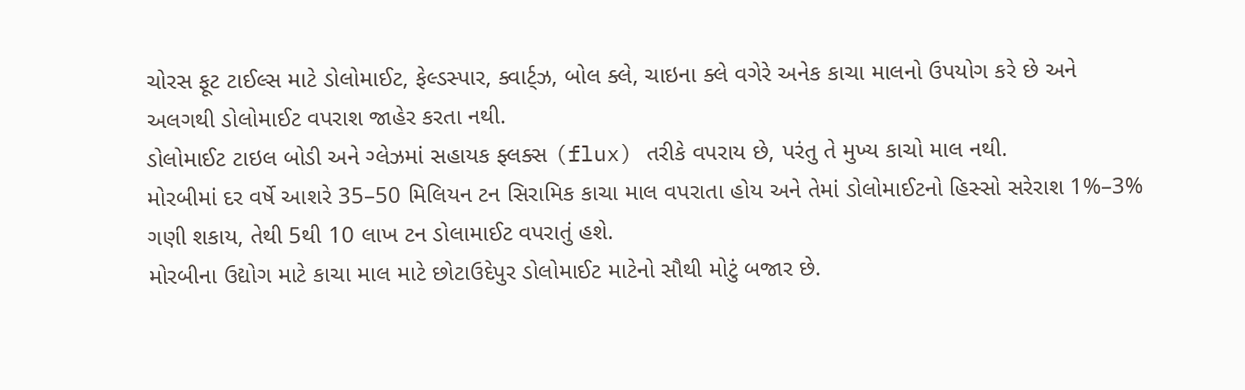ચોરસ ફૂટ ટાઈલ્સ માટે ડોલોમાઈટ, ફેલ્ડસ્પાર, ક્વાર્ટ્ઝ, બોલ ક્લે, ચાઇના ક્લે વગેરે અનેક કાચા માલનો ઉપયોગ કરે છે અને અલગથી ડોલોમાઈટ વપરાશ જાહેર કરતા નથી.
ડોલોમાઈટ ટાઇલ બોડી અને ગ્લેઝમાં સહાયક ફ્લક્સ (flux) તરીકે વપરાય છે, પરંતુ તે મુખ્ય કાચો માલ નથી.
મોરબીમાં દર વર્ષે આશરે 35–50 મિલિયન ટન સિરામિક કાચા માલ વપરાતા હોય અને તેમાં ડોલોમાઈટનો હિસ્સો સરેરાશ 1%–3% ગણી શકાય, તેથી 5થી 10 લાખ ટન ડોલામાઈટ વપરાતું હશે.
મોરબીના ઉદ્યોગ માટે કાચા માલ માટે છોટાઉદેપુર ડોલોમાઈટ માટેનો સૌથી મોટું બજાર છે.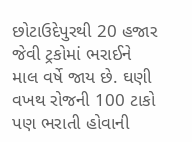છોટાઉદેપુરથી 20 હજાર જેવી ટ્રકોમાં ભરાઈને માલ વર્ષે જાય છે. ઘણી વખથ રોજની 100 ટાકો પણ ભરાતી હોવાની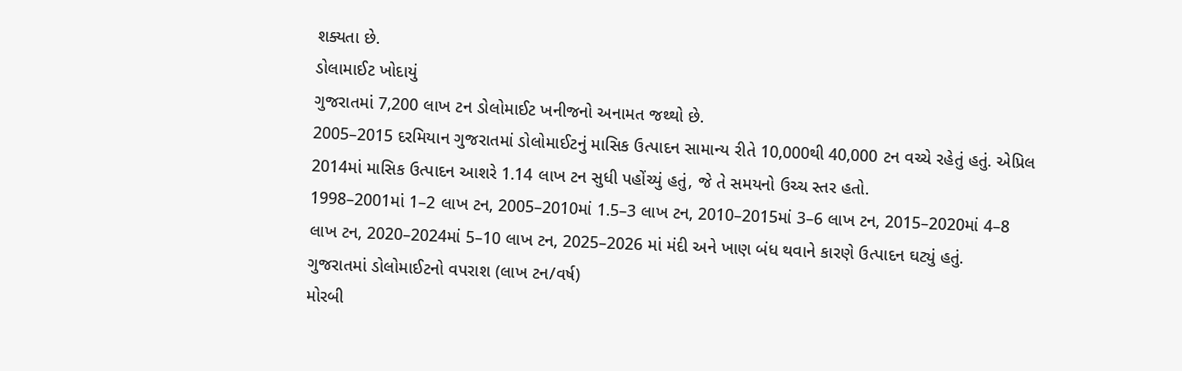શક્યતા છે.
ડોલામાઈટ ખોદાયું
ગુજરાતમાં 7,200 લાખ ટન ડોલોમાઈટ ખનીજનો અનામત જથ્થો છે.
2005–2015 દરમિયાન ગુજરાતમાં ડોલોમાઈટનું માસિક ઉત્પાદન સામાન્ય રીતે 10,000થી 40,000 ટન વચ્ચે રહેતું હતું. એપ્રિલ 2014માં માસિક ઉત્પાદન આશરે 1.14 લાખ ટન સુધી પહોંચ્યું હતું, જે તે સમયનો ઉચ્ચ સ્તર હતો.
1998–2001માં 1–2 લાખ ટન, 2005–2010માં 1.5–3 લાખ ટન, 2010–2015માં 3–6 લાખ ટન, 2015–2020માં 4–8 લાખ ટન, 2020–2024માં 5–10 લાખ ટન, 2025–2026 માં મંદી અને ખાણ બંધ થવાને કારણે ઉત્પાદન ઘટ્યું હતું.
ગુજરાતમાં ડોલોમાઈટનો વપરાશ (લાખ ટન/વર્ષ)
મોરબી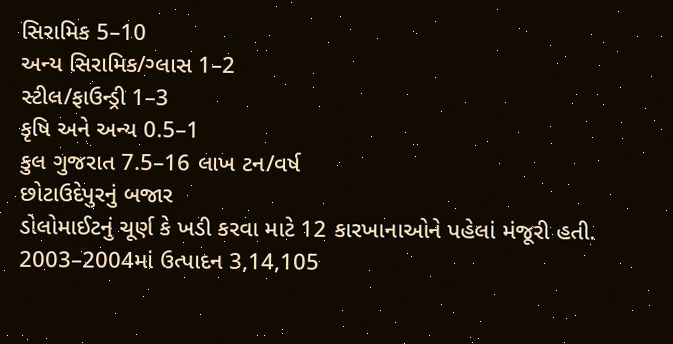સિરામિક 5–10
અન્ય સિરામિક/ગ્લાસ 1–2
સ્ટીલ/ફાઉન્ડ્રી 1–3
કૃષિ અને અન્ય 0.5–1
કુલ ગુજરાત 7.5–16 લાખ ટન/વર્ષ
છોટાઉદેપુરનું બજાર
ડોલોમાઈટનું ચૂર્ણ કે ખડી કરવા માટે 12 કારખાનાઓને પહેલાં મંજૂરી હતી.
2003–2004માં ઉત્પાદન 3,14,105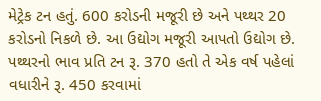મેટ્રેક ટન હતું. 600 કરોડની મજૂરી છે અને પથ્થર 20 કરોડનો નિકળે છે. આ ઉદ્યોગ મજૂરી આપતો ઉદ્યોગ છે.
પથ્થરનો ભાવ પ્રતિ ટન રૂ. 370 હતો તે એક વર્ષ પહેલાં વધારીને રૂ. 450 કરવામાં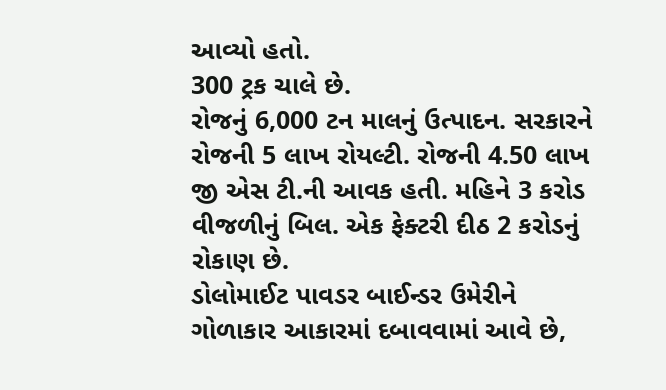આવ્યો હતો.
300 ટ્રક ચાલે છે.
રોજનું 6,000 ટન માલનું ઉત્પાદન. સરકારને રોજની 5 લાખ રોયલ્ટી. રોજની 4.50 લાખ જી એસ ટી.ની આવક હતી. મહિને 3 કરોડ વીજળીનું બિલ. એક ફેક્ટરી દીઠ 2 કરોડનું રોકાણ છે.
ડોલોમાઈટ પાવડર બાઈન્ડર ઉમેરીને ગોળાકાર આકારમાં દબાવવામાં આવે છે,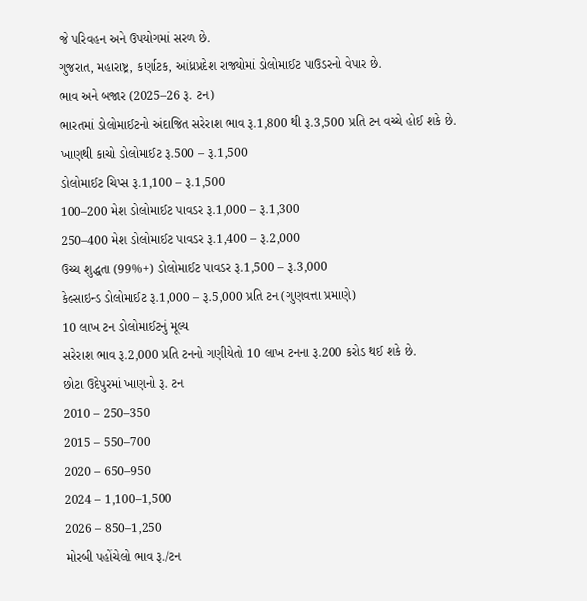જે પરિવહન અને ઉપયોગમાં સરળ છે.
ગુજરાત, મહારાષ્ટ્ર, કર્ણાટક, આંધ્રપ્રદેશ રાજ્યોમાં ડોલોમાઈટ પાઉડરનો વેપાર છે.
ભાવ અને બજાર (2025–26 રૂ. ટન)
ભારતમાં ડોલોમાઈટનો અંદાજિત સરેરાશ ભાવ રૂ.1,800 થી રૂ.3,500 પ્રતિ ટન વચ્ચે હોઈ શકે છે.
ખાણથી કાચો ડોલોમાઈટ રૂ.500 – રૂ.1,500
ડોલોમાઈટ ચિપ્સ રૂ.1,100 – રૂ.1,500
100–200 મેશ ડોલોમાઈટ પાવડર રૂ.1,000 – રૂ.1,300
250–400 મેશ ડોલોમાઈટ પાવડર રૂ.1,400 – રૂ.2,000
ઉચ્ચ શુદ્ધતા (99%+) ડોલોમાઈટ પાવડર રૂ.1,500 – રૂ.3,000
કેલ્સાઇન્ડ ડોલોમાઈટ રૂ.1,000 – રૂ.5,000 પ્રતિ ટન (ગુણવત્તા પ્રમાણે)
10 લાખ ટન ડોલોમાઈટનું મૂલ્ય
સરેરાશ ભાવ રૂ.2,000 પ્રતિ ટનનો ગણીયેતો 10 લાખ ટનના રૂ.200 કરોડ થઈ શકે છે.
છોટા ઉદેપુરમાં ખાણનો રૂ. ટન
2010 – 250–350
2015 – 550–700
2020 – 650–950
2024 – 1,100–1,500
2026 – 850–1,250
મોરબી પહોંચેલો ભાવ રૂ./ટન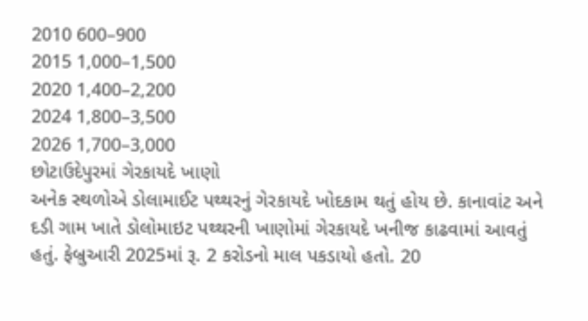2010 600–900
2015 1,000–1,500
2020 1,400–2,200
2024 1,800–3,500
2026 1,700–3,000
છોટાઉદેપુરમાં ગેરકાયદે ખાણો
અનેક સ્થળોએ ડોલામાઈટ પથ્થરનું ગેરકાયદે ખોદકામ થતું હોય છે. કાનાવાંટ અને દડી ગામ ખાતે ડોલોમાઇટ પથ્થરની ખાણોમાં ગેરકાયદે ખનીજ કાઢવામાં આવતું હતું. ફેબ્રુઆરી 2025માં રૂ. 2 કરોડનો માલ પકડાયો હતો. 20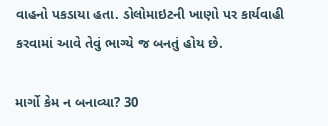વાહનો પકડાયા હતા. ડોલોમાઇટની ખાણો પર કાર્યવાહી કરવામાં આવે તેવું ભાગ્યે જ બનતું હોય છે.

માર્ગો કેમ ન બનાવ્યા? 30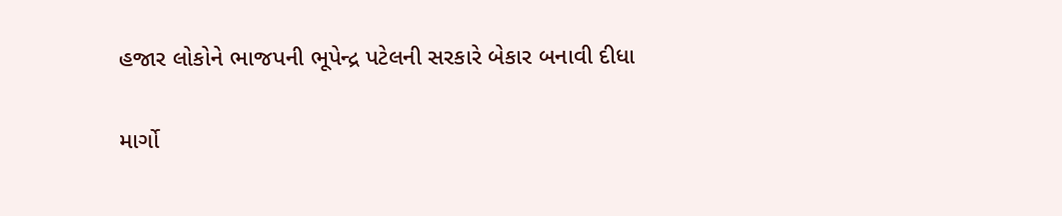હજાર લોકોને ભાજપની ભૂપેન્દ્ર પટેલની સરકારે બેકાર બનાવી દીધા

માર્ગો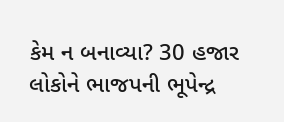કેમ ન બનાવ્યા? 30 હજાર લોકોને ભાજપની ભૂપેન્દ્ર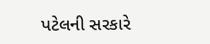પટેલની સરકારે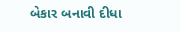બેકાર બનાવી દીધા